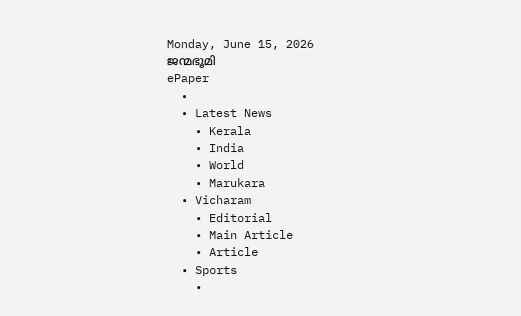Monday, June 15, 2026
ജന്മഭൂമി
ePaper
  •
  • Latest News
    • Kerala
    • India
    • World
    • Marukara
  • Vicharam
    • Editorial
    • Main Article
    • Article
  • Sports
    •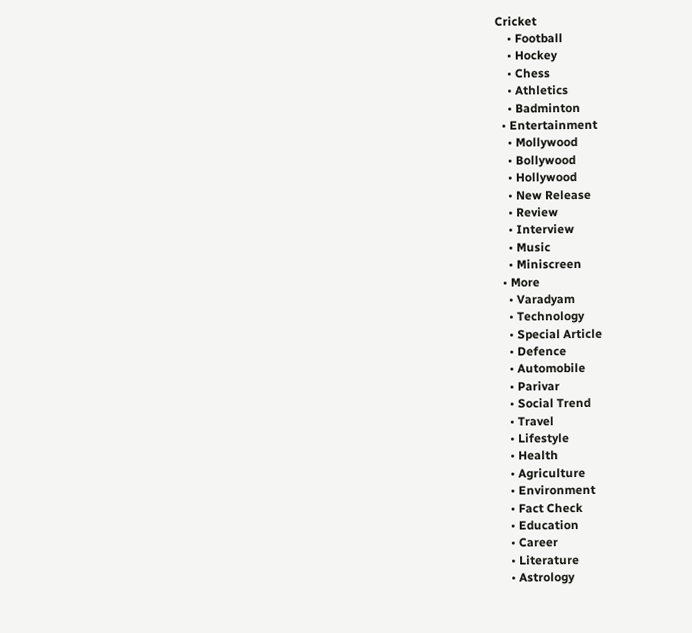Cricket
    • Football
    • Hockey
    • Chess
    • Athletics
    • Badminton
  • Entertainment
    • Mollywood
    • Bollywood
    • Hollywood
    • New Release
    • Review
    • Interview
    • Music
    • Miniscreen
  • More
    • Varadyam
    • Technology
    • Special Article
    • Defence
    • Automobile
    • Parivar
    • Social Trend
    • Travel
    • Lifestyle
    • Health
    • Agriculture
    • Environment
    • Fact Check
    • Education
    • Career
    • Literature
    • Astrology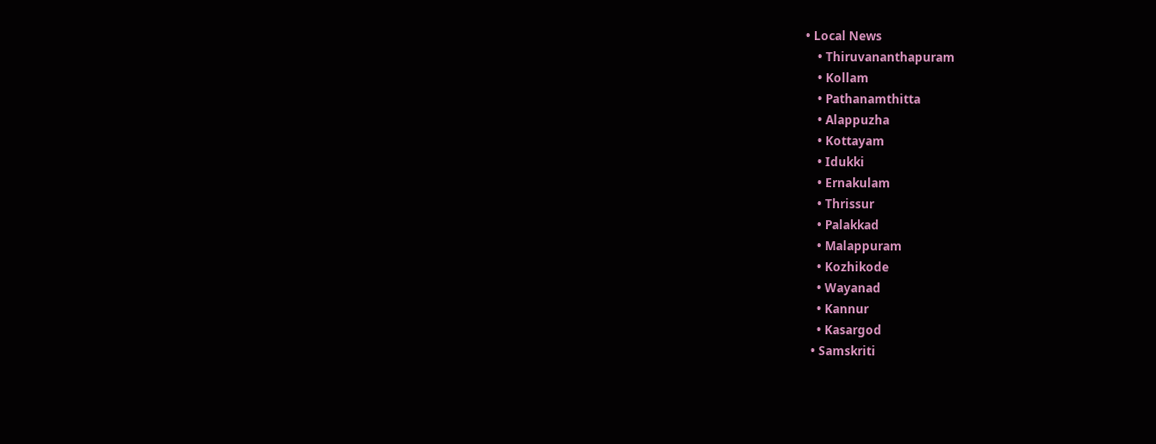• Local News
    • Thiruvananthapuram
    • Kollam
    • Pathanamthitta
    • Alappuzha
    • Kottayam
    • Idukki
    • Ernakulam
    • Thrissur
    • Palakkad
    • Malappuram
    • Kozhikode
    • Wayanad
    • Kannur
    • Kasargod
  • Samskriti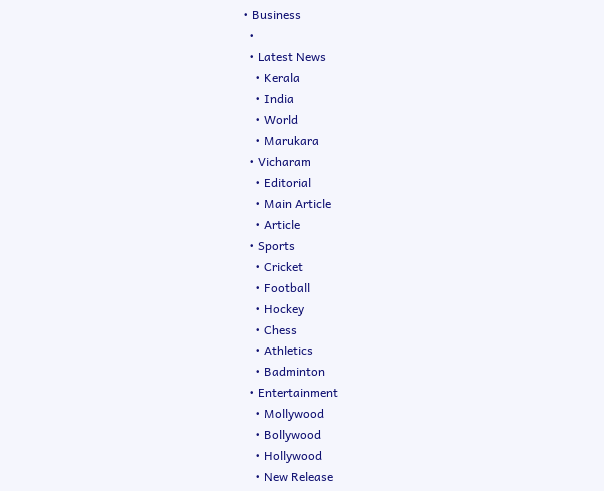• Business
  •
  • Latest News
    • Kerala
    • India
    • World
    • Marukara
  • Vicharam
    • Editorial
    • Main Article
    • Article
  • Sports
    • Cricket
    • Football
    • Hockey
    • Chess
    • Athletics
    • Badminton
  • Entertainment
    • Mollywood
    • Bollywood
    • Hollywood
    • New Release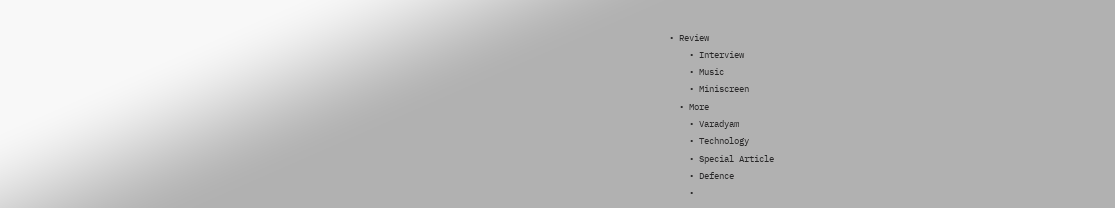• Review
    • Interview
    • Music
    • Miniscreen
  • More
    • Varadyam
    • Technology
    • Special Article
    • Defence
    •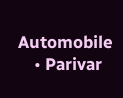Automobile
    • Parivar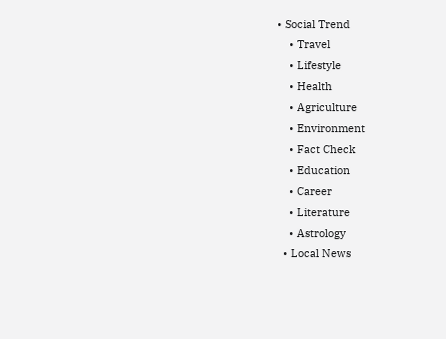• Social Trend
    • Travel
    • Lifestyle
    • Health
    • Agriculture
    • Environment
    • Fact Check
    • Education
    • Career
    • Literature
    • Astrology
  • Local News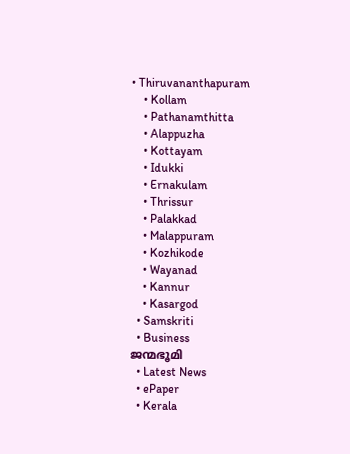• Thiruvananthapuram
    • Kollam
    • Pathanamthitta
    • Alappuzha
    • Kottayam
    • Idukki
    • Ernakulam
    • Thrissur
    • Palakkad
    • Malappuram
    • Kozhikode
    • Wayanad
    • Kannur
    • Kasargod
  • Samskriti
  • Business
ജന്മഭൂമി
  • Latest News
  • ePaper
  • Kerala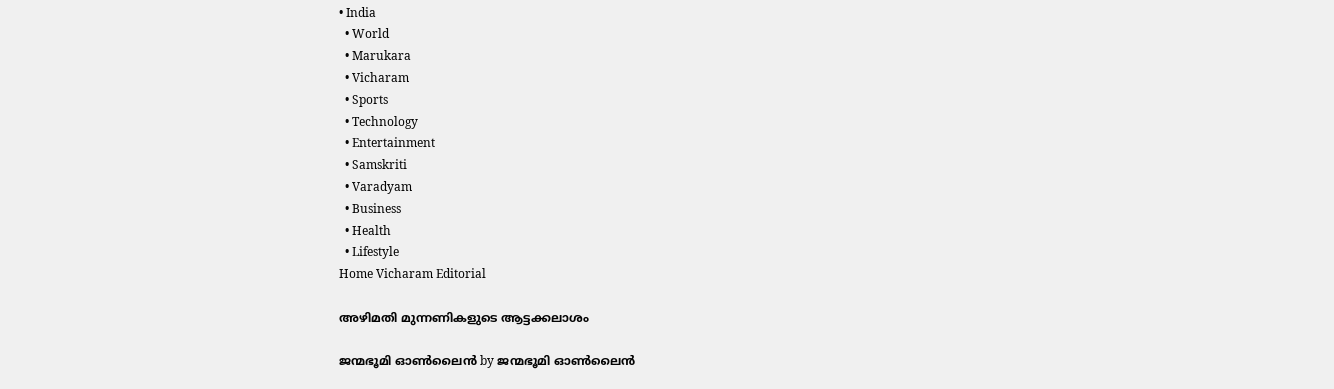• India
  • World
  • Marukara
  • Vicharam
  • Sports
  • Technology
  • Entertainment
  • Samskriti
  • Varadyam
  • Business
  • Health
  • Lifestyle
Home Vicharam Editorial

അഴിമതി മുന്നണികളുടെ ആട്ടക്കലാശം

ജന്മഭൂമി ഓണ്‍ലൈന്‍ by ജന്മഭൂമി ഓണ്‍ലൈന്‍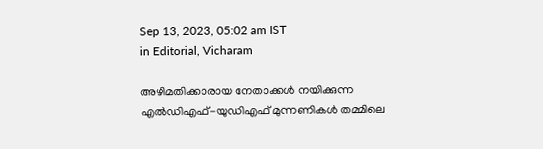Sep 13, 2023, 05:02 am IST
in Editorial, Vicharam

അഴിമതിക്കാരായ നേതാക്കള്‍ നയിക്കുന്ന എല്‍ഡിഎഫ്-യുഡിഎഫ് മുന്നണികള്‍ തമ്മിലെ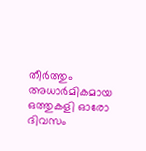തീര്‍ത്തും അധാര്‍മികമായ ഒത്തുകളി ഓരോ ദിവസം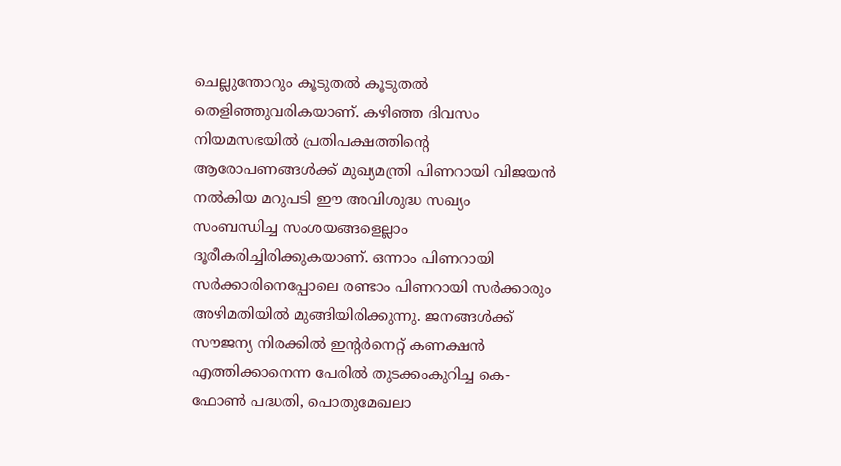ചെല്ലുന്തോറും കൂടുതല്‍ കൂടുതല്‍ തെളിഞ്ഞുവരികയാണ്. കഴിഞ്ഞ ദിവസം നിയമസഭയില്‍ പ്രതിപക്ഷത്തിന്റെ ആരോപണങ്ങള്‍ക്ക് മുഖ്യമന്ത്രി പിണറായി വിജയന്‍ നല്‍കിയ മറുപടി ഈ അവിശുദ്ധ സഖ്യം സംബന്ധിച്ച സംശയങ്ങളെല്ലാം ദൂരീകരിച്ചിരിക്കുകയാണ്. ഒന്നാം പിണറായി സര്‍ക്കാരിനെപ്പോലെ രണ്ടാം പിണറായി സര്‍ക്കാരും അഴിമതിയില്‍ മുങ്ങിയിരിക്കുന്നു. ജനങ്ങള്‍ക്ക് സൗജന്യ നിരക്കില്‍ ഇന്റര്‍നെറ്റ് കണക്ഷന്‍ എത്തിക്കാനെന്ന പേരില്‍ തുടക്കംകുറിച്ച കെ-ഫോണ്‍ പദ്ധതി, പൊതുമേഖലാ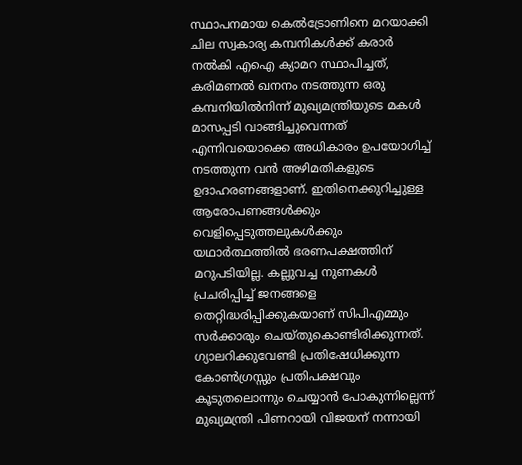സ്ഥാപനമായ കെല്‍ട്രോണിനെ മറയാക്കി ചില സ്വകാര്യ കമ്പനികള്‍ക്ക് കരാര്‍ നല്‍കി എഐ ക്യാമറ സ്ഥാപിച്ചത്, കരിമണല്‍ ഖനനം നടത്തുന്ന ഒരു കമ്പനിയില്‍നിന്ന് മുഖ്യമന്ത്രിയുടെ മകള്‍ മാസപ്പടി വാങ്ങിച്ചുവെന്നത് എന്നിവയൊക്കെ അധികാരം ഉപയോഗിച്ച് നടത്തുന്ന വന്‍ അഴിമതികളുടെ ഉദാഹരണങ്ങളാണ്. ഇതിനെക്കുറിച്ചുള്ള ആരോപണങ്ങള്‍ക്കും വെളിപ്പെടുത്തലുകള്‍ക്കും യഥാര്‍ത്ഥത്തില്‍ ഭരണപക്ഷത്തിന് മറുപടിയില്ല. കല്ലുവച്ച നുണകള്‍ പ്രചരിപ്പിച്ച് ജനങ്ങളെ തെറ്റിദ്ധരിപ്പിക്കുകയാണ് സിപിഎമ്മും സര്‍ക്കാരും ചെയ്തുകൊണ്ടിരിക്കുന്നത്. ഗ്യാലറിക്കുവേണ്ടി പ്രതിഷേധിക്കുന്ന കോണ്‍ഗ്രസ്സും പ്രതിപക്ഷവും കൂടുതലൊന്നും ചെയ്യാന്‍ പോകുന്നില്ലെന്ന് മുഖ്യമന്ത്രി പിണറായി വിജയന് നന്നായി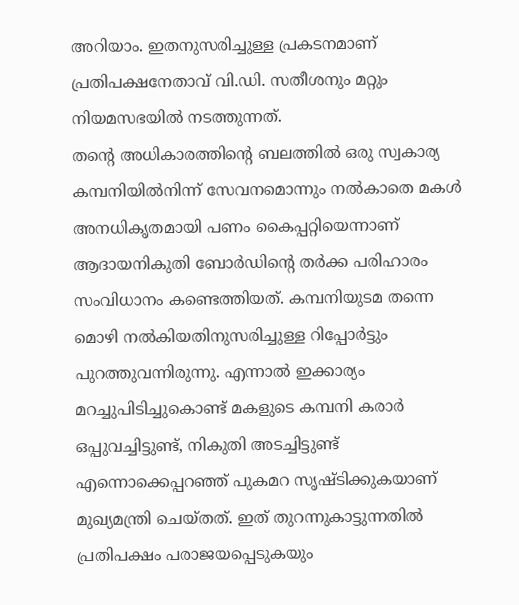അറിയാം. ഇതനുസരിച്ചുള്ള പ്രകടനമാണ് പ്രതിപക്ഷനേതാവ് വി.ഡി. സതീശനും മറ്റും നിയമസഭയില്‍ നടത്തുന്നത്.
തന്റെ അധികാരത്തിന്റെ ബലത്തില്‍ ഒരു സ്വകാര്യ കമ്പനിയില്‍നിന്ന് സേവനമൊന്നും നല്‍കാതെ മകള്‍ അനധികൃതമായി പണം കൈപ്പറ്റിയെന്നാണ് ആദായനികുതി ബോര്‍ഡിന്റെ തര്‍ക്ക പരിഹാരം സംവിധാനം കണ്ടെത്തിയത്. കമ്പനിയുടമ തന്നെ മൊഴി നല്‍കിയതിനുസരിച്ചുള്ള റിപ്പോര്‍ട്ടും പുറത്തുവന്നിരുന്നു. എന്നാല്‍ ഇക്കാര്യം മറച്ചുപിടിച്ചുകൊണ്ട് മകളുടെ കമ്പനി കരാര്‍ ഒപ്പുവച്ചിട്ടുണ്ട്, നികുതി അടച്ചിട്ടുണ്ട് എന്നൊക്കെപ്പറഞ്ഞ് പുകമറ സൃഷ്ടിക്കുകയാണ് മുഖ്യമന്ത്രി ചെയ്തത്. ഇത് തുറന്നുകാട്ടുന്നതില്‍ പ്രതിപക്ഷം പരാജയപ്പെടുകയും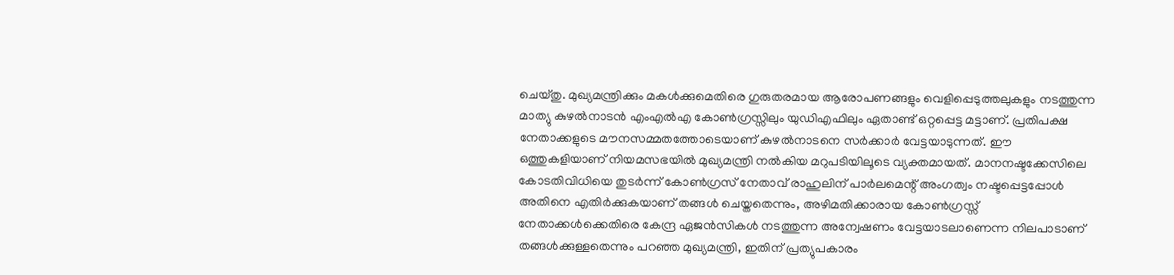ചെയ്തു. മുഖ്യമന്ത്രിക്കും മകള്‍ക്കുമെതിരെ ഗുരുതരമായ ആരോപണങ്ങളും വെളിപ്പെടുത്തലുകളും നടത്തുന്ന മാത്യു കുഴല്‍നാടന്‍ എംഎല്‍എ കോണ്‍ഗ്രസ്സിലും യുഡിഎഫിലും ഏതാണ്ട് ഒറ്റപ്പെട്ട മട്ടാണ്. പ്രതിപക്ഷ നേതാക്കളുടെ മൗനസമ്മതത്തോടെയാണ് കുഴല്‍നാടനെ സര്‍ക്കാര്‍ വേട്ടയാടുന്നത്. ഈ ഒത്തുകളിയാണ് നിയമസഭയില്‍ മുഖ്യമന്ത്രി നല്‍കിയ മറുപടിയിലൂടെ വ്യക്തമായത്. മാനനഷ്ടക്കേസിലെ കോടതിവിധിയെ തുടര്‍ന്ന് കോണ്‍ഗ്രസ് നേതാവ് രാഹുലിന് പാര്‍ലമെന്റ് അംഗത്വം നഷ്ടപ്പെട്ടപ്പോള്‍ അതിനെ എതിര്‍ക്കുകയാണ് തങ്ങള്‍ ചെയ്തതെന്നും, അഴിമതിക്കാരായ കോണ്‍ഗ്രസ്സ് നേതാക്കള്‍ക്കെതിരെ കേന്ദ്ര ഏജന്‍സികള്‍ നടത്തുന്ന അന്വേഷണം വേട്ടയാടലാണെന്ന നിലപാടാണ് തങ്ങള്‍ക്കുള്ളതെന്നും പറഞ്ഞ മുഖ്യമന്ത്രി, ഇതിന് പ്രത്യുപകാരം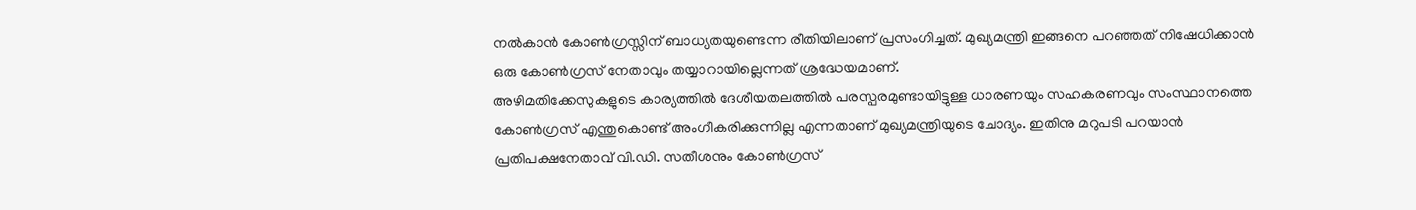നല്‍കാന്‍ കോണ്‍ഗ്രസ്സിന് ബാധ്യതയുണ്ടെന്ന രീതിയിലാണ് പ്രസംഗിച്ചത്. മുഖ്യമന്ത്രി ഇങ്ങനെ പറഞ്ഞത് നിഷേധിക്കാന്‍ ഒരു കോണ്‍ഗ്രസ് നേതാവും തയ്യാറായില്ലെന്നത് ശ്രദ്ധേയമാണ്.
അഴിമതിക്കേസുകളുടെ കാര്യത്തില്‍ ദേശീയതലത്തില്‍ പരസ്പരമുണ്ടായിട്ടുള്ള ധാരണയും സഹകരണവും സംസ്ഥാനത്തെ കോണ്‍ഗ്രസ് എന്തുകൊണ്ട് അംഗീകരിക്കുന്നില്ല എന്നതാണ് മുഖ്യമന്ത്രിയുടെ ചോദ്യം. ഇതിനു മറുപടി പറയാന്‍ പ്രതിപക്ഷനേതാവ് വി.ഡി. സതീശനും കോണ്‍ഗ്രസ്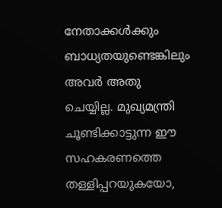നേതാക്കള്‍ക്കും ബാധ്യതയുണ്ടെങ്കിലും അവര്‍ അതു ചെയ്യില്ല. മുഖ്യമന്ത്രി ചൂണ്ടിക്കാട്ടുന്ന ഈ സഹകരണത്തെ തള്ളിപ്പറയുകയോ,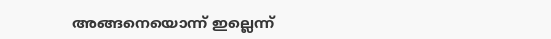അങ്ങനെയൊന്ന് ഇല്ലെന്ന്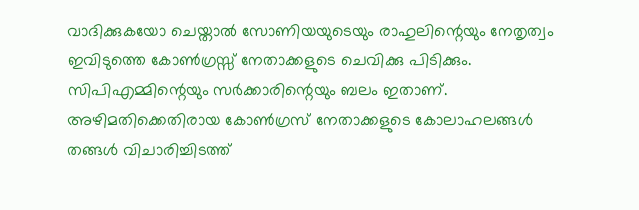വാദിക്കുകയോ ചെയ്താല്‍ സോണിയയുടെയും രാഹുലിന്റെയും നേതൃത്വം ഇവിടുത്തെ കോണ്‍ഗ്രസ്സ് നേതാക്കളുടെ ചെവിക്കു പിടിക്കും. സിപിഎമ്മിന്റെയും സര്‍ക്കാരിന്റെയും ബലം ഇതാണ്. അഴിമതിക്കെതിരായ കോണ്‍ഗ്രസ് നേതാക്കളുടെ കോലാഹലങ്ങള്‍ തങ്ങള്‍ വിചാരിച്ചിടത്ത്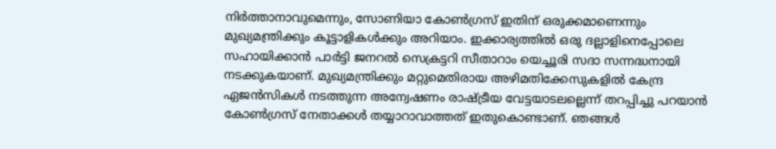നിര്‍ത്താനാവുമെന്നും, സോണിയാ കോണ്‍ഗ്രസ് ഇതിന് ഒരുക്കമാണെന്നും മുഖ്യമന്ത്രിക്കും കൂട്ടാളികള്‍ക്കും അറിയാം. ഇക്കാര്യത്തില്‍ ഒരു ദല്ലാളിനെപ്പോലെ സഹായിക്കാന്‍ പാര്‍ട്ടി ജനറല്‍ സെക്രട്ടറി സീതാറാം യെച്ചൂരി സദാ സന്നദ്ധനായി നടക്കുകയാണ്. മുഖ്യമന്ത്രിക്കും മറ്റുമെതിരായ അഴിമതിക്കേസുകളില്‍ കേന്ദ്ര ഏജന്‍സികള്‍ നടത്തുന്ന അന്വേഷണം രാഷ്‌ട്രീയ വേട്ടയാടലല്ലെന്ന് തറപ്പിച്ചു പറയാന്‍ കോണ്‍ഗ്രസ് നേതാക്കള്‍ തയ്യാറാവാത്തത് ഇതുകൊണ്ടാണ്. ഞങ്ങള്‍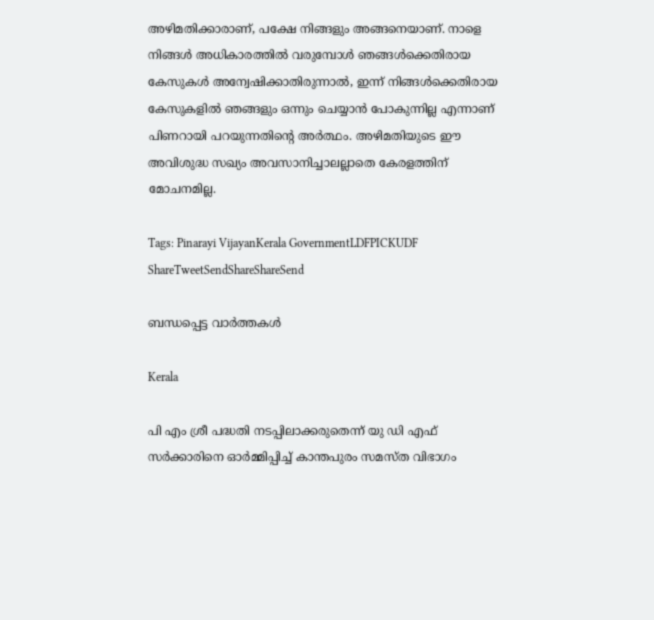അഴിമതിക്കാരാണ്, പക്ഷേ നിങ്ങളും അങ്ങനെയാണ്. നാളെ നിങ്ങള്‍ അധികാരത്തില്‍ വരുമ്പോള്‍ ഞങ്ങള്‍ക്കെതിരായ കേസുകള്‍ അന്വേഷിക്കാതിരുന്നാല്‍, ഇന്ന് നിങ്ങള്‍ക്കെതിരായ കേസുകളില്‍ ഞങ്ങളും ഒന്നും ചെയ്യാന്‍ പോകുന്നില്ല എന്നാണ് പിണറായി പറയുന്നതിന്റെ അര്‍ത്ഥം. അഴിമതിയുടെ ഈ അവിശുദ്ധ സഖ്യം അവസാനിച്ചാലല്ലാതെ കേരളത്തിന് മോചനമില്ല.

Tags: Pinarayi VijayanKerala GovernmentLDFPICKUDF
ShareTweetSendShareShareSend

ബന്ധപ്പെട്ട വാര്‍ത്തകള്‍

Kerala

പി എം ശ്രീ പദ്ധതി നടപ്പിലാക്കരുതെന്ന് യു ഡി എഫ് സര്‍ക്കാരിനെ ഓര്‍മ്മിപ്പിച്ച് കാന്തപുരം സമസ്ത വിഭാഗം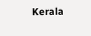Kerala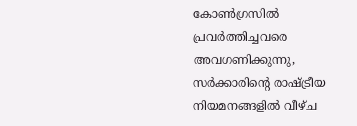കോണ്‍ഗ്രസില്‍ പ്രവര്‍ത്തിച്ചവരെ അവഗണിക്കുന്നു, സര്‍ക്കാരിന്റെ രാഷ്‌ട്രീയ നിയമനങ്ങളില്‍ വീഴ്ച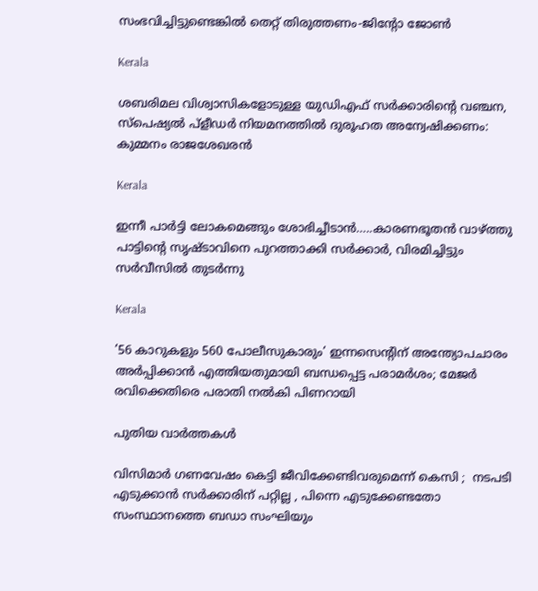സംഭവിച്ചിട്ടുണ്ടെങ്കില്‍ തെറ്റ് തിരുത്തണം-ജിന്റോ ജോണ്‍

Kerala

ശബരിമല വിശ്വാസികളോടുള്ള യുഡിഎഫ് സർക്കാരിന്റെ വഞ്ചന, സ്പെഷ്യൽ പ്ളീഡർ നിയമനത്തിൽ ദുരൂഹത അന്വേഷിക്കണം: കുമ്മനം രാജശേഖരൻ

Kerala

ഇന്നീ പാർട്ടി ലോകമെങ്ങും ശോഭിച്ചീടാൻ…..കാരണഭൂതൻ വാഴ്‌ത്തു പാട്ടിന്റെ സൃഷ്ടാവിനെ പുറത്താക്കി സർക്കാർ, വിരമിച്ചിട്ടും സർവീസിൽ തുടർന്നു

Kerala

’56 കാറുകളും 560 പോലീസുകാരും’ ഇന്നസെന്റിന് അന്ത്യോപചാരം അർപ്പിക്കാൻ എത്തിയതുമായി ബന്ധപ്പെട്ട പരാമർശം; മേജ‍ർ രവിക്കെതിരെ പരാതി നൽകി പിണറായി

പുതിയ വാര്‍ത്തകള്‍

വിസിമാർ ഗണവേഷം കെട്ടി ജീവിക്കേണ്ടിവരുമെന്ന് കെസി ;  നടപടി എടുക്കാൻ സർക്കാരിന് പറ്റില്ല , പിന്നെ എടുക്കേണ്ടതോ സംസ്ഥാനത്തെ ബഡാ സംഘിയും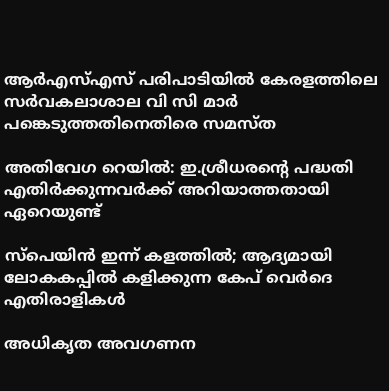ആര്‍എസ്എസ് പരിപാടിയില്‍ കേരളത്തിലെ സര്‍വകലാശാല വി സി മാര്‍ പങ്കെടുത്തതിനെതിരെ സമസ്ത

അതിവേഗ റെയിൽ: ഇ.ശ്രീധരന്റെ പദ്ധതി എതിർക്കുന്നവർക്ക് അറിയാത്തതായി ഏറെയുണ്ട്

സ്പെയിൻ ഇന്ന് കളത്തിൽ; ആദ്യമായി ലോകകപ്പില്‍ കളിക്കുന്ന കേപ് വെര്‍ദെ എതിരാളികൾ

അധികൃത അവഗണന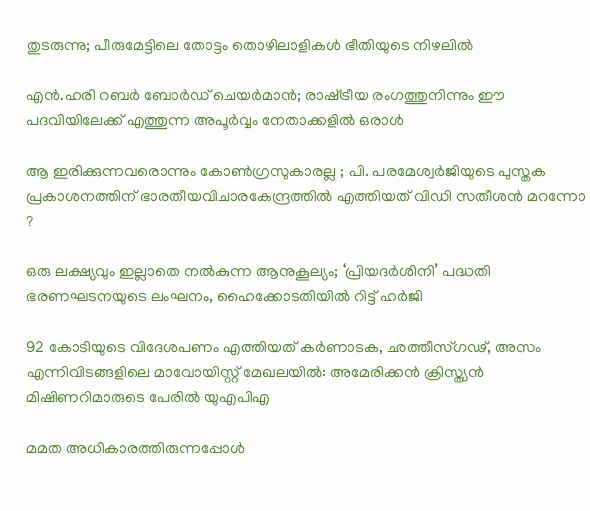തുടരുന്നു; പീരുമേട്ടിലെ തോട്ടം തൊഴിലാളികള്‍ ഭീതിയുടെ നിഴലില്‍

എൻ.ഹരി റബർ ബോർഡ് ചെയർമാൻ; രാഷ്‌ട്രീയ രംഗത്തുനിന്നും ഈ പദവിയിലേക്ക് എത്തുന്ന അപൂര്‍വ്വം നേതാക്കളില്‍ ഒരാൾ

ആ ഇരിക്കുന്നവരൊന്നും കോൺഗ്രസുകാരല്ല ; പി. പരമേശ്വര്‍ജിയുടെ പുസ്തക പ്രകാശനത്തിന് ഭാരതീയവിചാരകേന്ദ്രത്തിൽ എത്തിയത് വിഡി സതീശൻ മറന്നോ ?

ഒരു ലക്ഷ്യവും ഇല്ലാതെ നൽകുന്ന ആനുകൂല്യം; ‘പ്രിയദർശിനി’ പദ്ധതി ഭരണഘടനയുടെ ലംഘനം, ഹൈക്കോടതിയിൽ റിട്ട് ഹർജി

92 കോടിയുടെ വിദേശപണം എത്തിയത് കര്‍ണാടക, ഛത്തീസ്ഗഢ്, അസം എന്നിവിടങ്ങളിലെ മാവോയിസ്റ്റ് മേഖലയിൽ: അമേരിക്കൻ ക്രിസ്ത്യന്‍ മിഷിണറിമാരുടെ പേരില്‍ യുഎപിഎ

മമത അധികാരത്തിരുന്നപ്പോൾ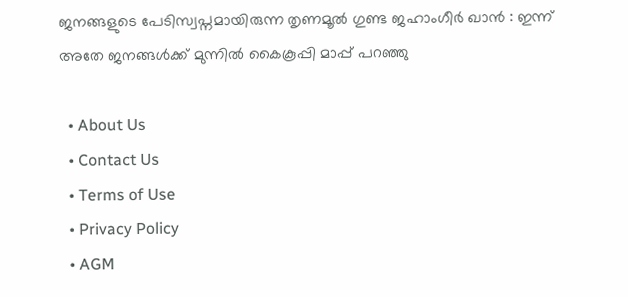ജനങ്ങളുടെ പേടിസ്വപ്നമായിരുന്ന തൃണമൂൽ ഗുണ്ട ജഹാംഗീർ ഖാൻ : ഇന്ന് അതേ ജനങ്ങൾക്ക് മുന്നിൽ കൈകൂപ്പി മാപ്പ് പറഞ്ഞു

  • About Us
  • Contact Us
  • Terms of Use
  • Privacy Policy
  • AGM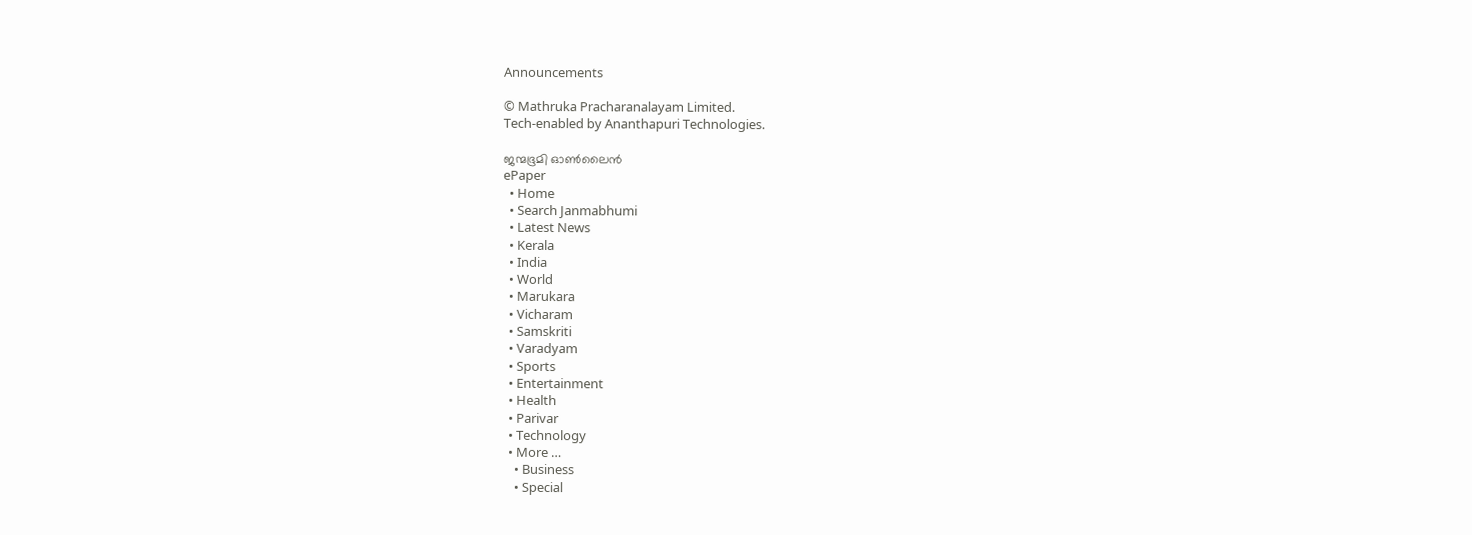Announcements

© Mathruka Pracharanalayam Limited.
Tech-enabled by Ananthapuri Technologies.

ജന്മഭൂമി ഓണ്‍ലൈന്‍
ePaper
  • Home
  • Search Janmabhumi
  • Latest News
  • Kerala
  • India
  • World
  • Marukara
  • Vicharam
  • Samskriti
  • Varadyam
  • Sports
  • Entertainment
  • Health
  • Parivar
  • Technology
  • More …
    • Business
    • Special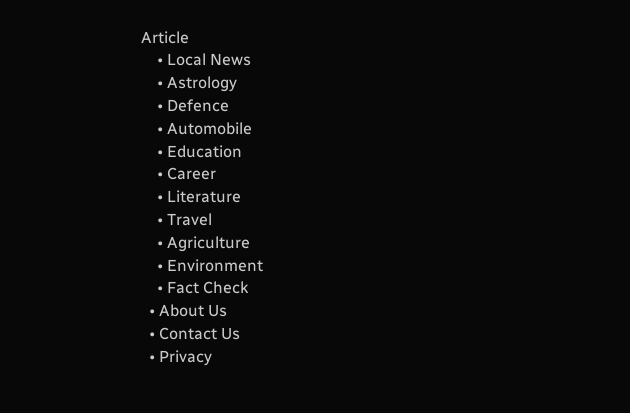Article
    • Local News
    • Astrology
    • Defence
    • Automobile
    • Education
    • Career
    • Literature
    • Travel
    • Agriculture
    • Environment
    • Fact Check
  • About Us
  • Contact Us
  • Privacy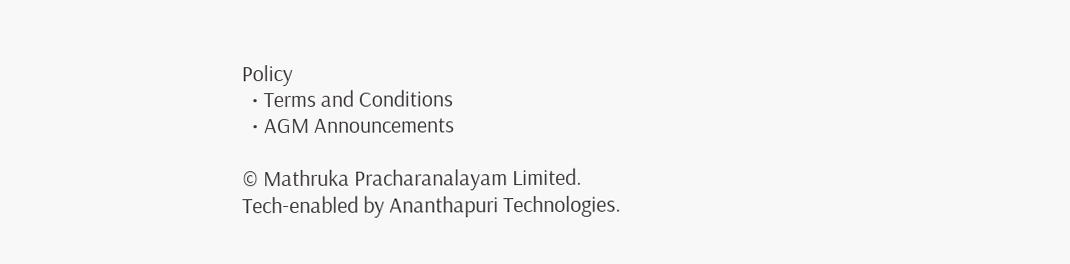Policy
  • Terms and Conditions
  • AGM Announcements

© Mathruka Pracharanalayam Limited.
Tech-enabled by Ananthapuri Technologies.